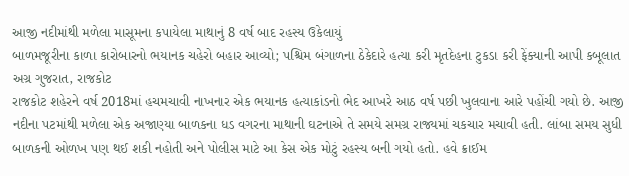આજી નદીમાંથી મળેલા માસૂમના કપાયેલા માથાનું 8 વર્ષ બાદ રહસ્ય ઉકેલાયું
બાળમજૂરીના કાળા કારોબારનો ભયાનક ચહેરો બહાર આવ્યો; પશ્ચિમ બંગાળના ઠેકેદારે હત્યા કરી મૃતદેહના ટુકડા કરી ફેંક્યાની આપી કબૂલાત
અગ્ર ગુજરાત, રાજકોટ
રાજકોટ શહેરને વર્ષ 2018માં હચમચાવી નાખનાર એક ભયાનક હત્યાકાંડનો ભેદ આખરે આઠ વર્ષ પછી ખુલવાના આરે પહોંચી ગયો છે. આજી નદીના પટમાંથી મળેલા એક અજાણ્યા બાળકના ધડ વગરના માથાની ઘટનાએ તે સમયે સમગ્ર રાજ્યમાં ચકચાર મચાવી હતી. લાંબા સમય સુધી બાળકની ઓળખ પણ થઈ શકી નહોતી અને પોલીસ માટે આ કેસ એક મોટું રહસ્ય બની ગયો હતો. હવે ક્રાઈમ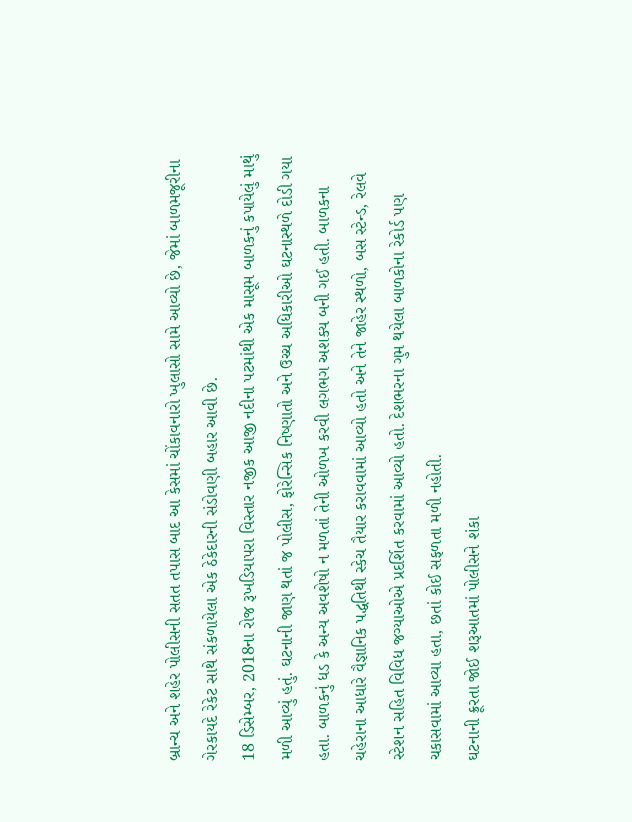બ્રાન્ચ અને શહેર પોલીસની સતત તપાસ બાદ આ કેસમાં ચોંકાવનારો ખુલાસો સામે આવ્યો છે, જેમાં બાળમજૂરીના ગેરકાયદે રેકેટ સાથે સંકળાયેલા એક ઠેકેદારની સંડોવણી બહાર આવી છે.
18 ડિસેમ્બર, 2018ના રોજ રૂખડિયાપરા વિસ્તાર નજીક આજી નદીના પટમાંથી એક માસૂમ બાળકનું કપાયેલું માથું મળી આવ્યું હતું. ઘટનાની જાણ થતાં જ પોલીસ, ફોરેન્સિક નિષ્ણાતો અને ઉચ્ચ અધિકારીઓ ઘટનાસ્થળે દોડી ગયા હતા. બાળકનું ધડ કે અન્ય અવશેષો ન મળતાં તેની ઓળખ કરવી લગભગ અશક્ય બની ગઈ હતી. બાળકના ચહેરાના આધારે વૈજ્ઞાનિક પદ્ધતિથી સ્કેચ તૈયાર કરાવવામાં આવ્યો હતો અને તેને જાહેર સ્થળો, બસ સ્ટેન્ડ, રેલવે સ્ટેશન સહિત વિવિધ જગ્યાઓએ પ્રદર્શિત કરવામાં આવ્યો હતો. દેશભરના ગુમ થયેલા બાળકોના રેકોર્ડ પણ ચકાસવામાં આવ્યા હતા, છતાં કોઈ સફળતા મળી નહોતી.
ઘટનાની ક્રૂરતા જોઈ શરૂઆતમાં પોલીસને શંકા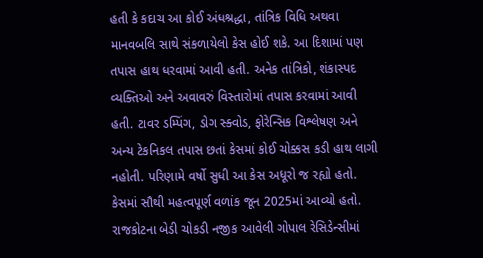હતી કે કદાચ આ કોઈ અંધશ્રદ્ધા, તાંત્રિક વિધિ અથવા માનવબલિ સાથે સંકળાયેલો કેસ હોઈ શકે. આ દિશામાં પણ તપાસ હાથ ધરવામાં આવી હતી. અનેક તાંત્રિકો, શંકાસ્પદ વ્યક્તિઓ અને અવાવરું વિસ્તારોમાં તપાસ કરવામાં આવી હતી. ટાવર ડમ્પિંગ, ડોગ સ્ક્વોડ, ફોરેન્સિક વિશ્લેષણ અને અન્ય ટેકનિકલ તપાસ છતાં કેસમાં કોઈ ચોક્કસ કડી હાથ લાગી નહોતી. પરિણામે વર્ષો સુધી આ કેસ અધૂરો જ રહ્યો હતો.
કેસમાં સૌથી મહત્વપૂર્ણ વળાંક જૂન 2025માં આવ્યો હતો. રાજકોટના બેડી ચોકડી નજીક આવેલી ગોપાલ રેસિડેન્સીમાં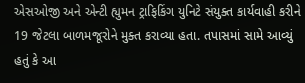એસઓજી અને એન્ટી હ્યુમન ટ્રાફિકિંગ યુનિટે સંયુક્ત કાર્યવાહી કરીને 19 જેટલા બાળમજૂરોને મુક્ત કરાવ્યા હતા. તપાસમાં સામે આવ્યું હતું કે આ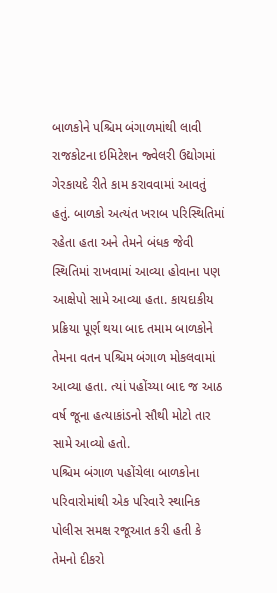બાળકોને પશ્ચિમ બંગાળમાંથી લાવી રાજકોટના ઇમિટેશન જ્વેલરી ઉદ્યોગમાં ગેરકાયદે રીતે કામ કરાવવામાં આવતું હતું. બાળકો અત્યંત ખરાબ પરિસ્થિતિમાં રહેતા હતા અને તેમને બંધક જેવી સ્થિતિમાં રાખવામાં આવ્યા હોવાના પણ આક્ષેપો સામે આવ્યા હતા. કાયદાકીય પ્રક્રિયા પૂર્ણ થયા બાદ તમામ બાળકોને તેમના વતન પશ્ચિમ બંગાળ મોકલવામાં આવ્યા હતા. ત્યાં પહોંચ્યા બાદ જ આઠ વર્ષ જૂના હત્યાકાંડનો સૌથી મોટો તાર સામે આવ્યો હતો.
પશ્ચિમ બંગાળ પહોંચેલા બાળકોના પરિવારોમાંથી એક પરિવારે સ્થાનિક પોલીસ સમક્ષ રજૂઆત કરી હતી કે તેમનો દીકરો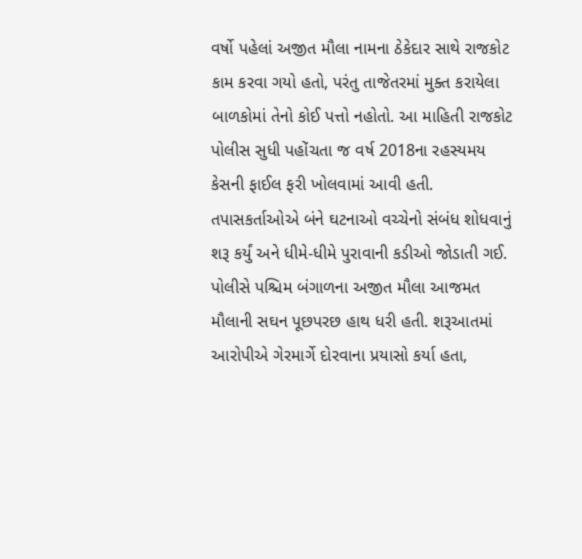વર્ષો પહેલાં અજીત મૌલા નામના ઠેકેદાર સાથે રાજકોટ કામ કરવા ગયો હતો, પરંતુ તાજેતરમાં મુક્ત કરાયેલા બાળકોમાં તેનો કોઈ પત્તો નહોતો. આ માહિતી રાજકોટ પોલીસ સુધી પહોંચતા જ વર્ષ 2018ના રહસ્યમય કેસની ફાઈલ ફરી ખોલવામાં આવી હતી. તપાસકર્તાઓએ બંને ઘટનાઓ વચ્ચેનો સંબંધ શોધવાનું શરૂ કર્યું અને ધીમે-ધીમે પુરાવાની કડીઓ જોડાતી ગઈ.
પોલીસે પશ્ચિમ બંગાળના અજીત મૌલા આજમત મૌલાની સઘન પૂછપરછ હાથ ધરી હતી. શરૂઆતમાં આરોપીએ ગેરમાર્ગે દોરવાના પ્રયાસો કર્યા હતા,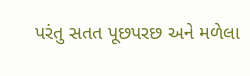પરંતુ સતત પૂછપરછ અને મળેલા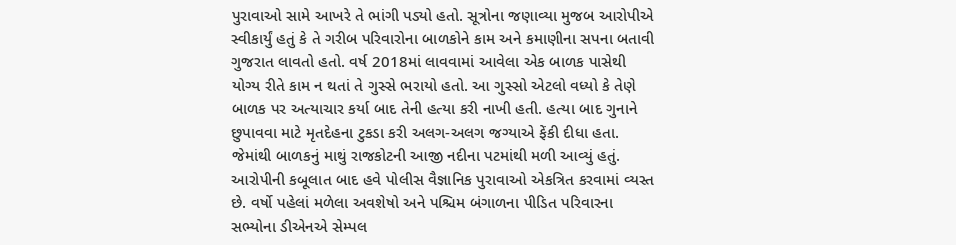પુરાવાઓ સામે આખરે તે ભાંગી પડ્યો હતો. સૂત્રોના જણાવ્યા મુજબ આરોપીએ સ્વીકાર્યું હતું કે તે ગરીબ પરિવારોના બાળકોને કામ અને કમાણીના સપના બતાવી ગુજરાત લાવતો હતો. વર્ષ 2018માં લાવવામાં આવેલા એક બાળક પાસેથી યોગ્ય રીતે કામ ન થતાં તે ગુસ્સે ભરાયો હતો. આ ગુસ્સો એટલો વધ્યો કે તેણે બાળક પર અત્યાચાર કર્યા બાદ તેની હત્યા કરી નાખી હતી. હત્યા બાદ ગુનાને છુપાવવા માટે મૃતદેહના ટુકડા કરી અલગ-અલગ જગ્યાએ ફેંકી દીધા હતા. જેમાંથી બાળકનું માથું રાજકોટની આજી નદીના પટમાંથી મળી આવ્યું હતું.
આરોપીની કબૂલાત બાદ હવે પોલીસ વૈજ્ઞાનિક પુરાવાઓ એકત્રિત કરવામાં વ્યસ્ત છે. વર્ષો પહેલાં મળેલા અવશેષો અને પશ્ચિમ બંગાળના પીડિત પરિવારના સભ્યોના ડીએનએ સેમ્પલ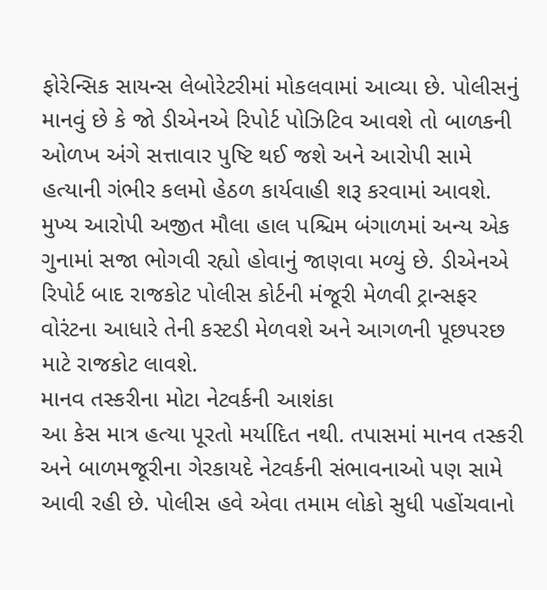ફોરેન્સિક સાયન્સ લેબોરેટરીમાં મોકલવામાં આવ્યા છે. પોલીસનું માનવું છે કે જો ડીએનએ રિપોર્ટ પોઝિટિવ આવશે તો બાળકની ઓળખ અંગે સત્તાવાર પુષ્ટિ થઈ જશે અને આરોપી સામે હત્યાની ગંભીર કલમો હેઠળ કાર્યવાહી શરૂ કરવામાં આવશે.
મુખ્ય આરોપી અજીત મૌલા હાલ પશ્ચિમ બંગાળમાં અન્ય એક ગુનામાં સજા ભોગવી રહ્યો હોવાનું જાણવા મળ્યું છે. ડીએનએ રિપોર્ટ બાદ રાજકોટ પોલીસ કોર્ટની મંજૂરી મેળવી ટ્રાન્સફર વોરંટના આધારે તેની કસ્ટડી મેળવશે અને આગળની પૂછપરછ માટે રાજકોટ લાવશે.
માનવ તસ્કરીના મોટા નેટવર્કની આશંકા
આ કેસ માત્ર હત્યા પૂરતો મર્યાદિત નથી. તપાસમાં માનવ તસ્કરી અને બાળમજૂરીના ગેરકાયદે નેટવર્કની સંભાવનાઓ પણ સામે આવી રહી છે. પોલીસ હવે એવા તમામ લોકો સુધી પહોંચવાનો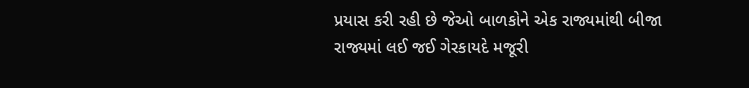પ્રયાસ કરી રહી છે જેઓ બાળકોને એક રાજ્યમાંથી બીજા રાજ્યમાં લઈ જઈ ગેરકાયદે મજૂરી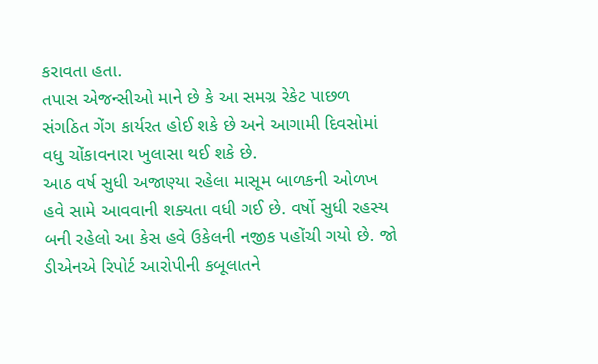કરાવતા હતા.
તપાસ એજન્સીઓ માને છે કે આ સમગ્ર રેકેટ પાછળ સંગઠિત ગેંગ કાર્યરત હોઈ શકે છે અને આગામી દિવસોમાં વધુ ચોંકાવનારા ખુલાસા થઈ શકે છે.
આઠ વર્ષ સુધી અજાણ્યા રહેલા માસૂમ બાળકની ઓળખ હવે સામે આવવાની શક્યતા વધી ગઈ છે. વર્ષો સુધી રહસ્ય બની રહેલો આ કેસ હવે ઉકેલની નજીક પહોંચી ગયો છે. જો ડીએનએ રિપોર્ટ આરોપીની કબૂલાતને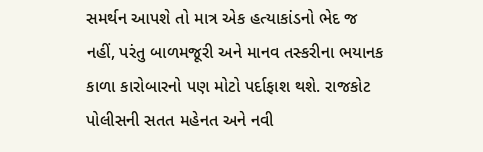સમર્થન આપશે તો માત્ર એક હત્યાકાંડનો ભેદ જ નહીં, પરંતુ બાળમજૂરી અને માનવ તસ્કરીના ભયાનક કાળા કારોબારનો પણ મોટો પર્દાફાશ થશે. રાજકોટ પોલીસની સતત મહેનત અને નવી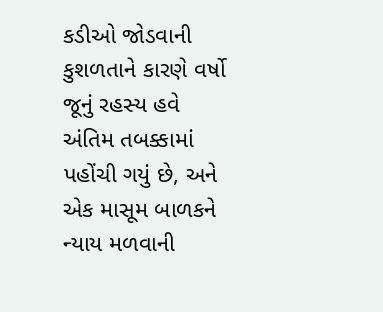કડીઓ જોડવાની કુશળતાને કારણે વર્ષો જૂનું રહસ્ય હવે અંતિમ તબક્કામાં પહોંચી ગયું છે, અને એક માસૂમ બાળકને ન્યાય મળવાની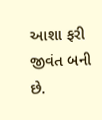આશા ફરી જીવંત બની છે.